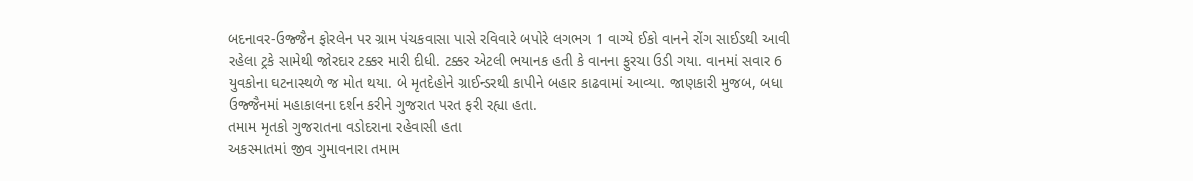બદનાવર-ઉજ્જૈન ફોરલેન પર ગ્રામ પંચકવાસા પાસે રવિવારે બપોરે લગભગ 1 વાગ્યે ઈકો વાનને રોંગ સાઈડથી આવી રહેલા ટ્રકે સામેથી જોરદાર ટક્કર મારી દીધી. ટક્કર એટલી ભયાનક હતી કે વાનના ફુરચા ઉડી ગયા. વાનમાં સવાર 6 યુવકોના ઘટનાસ્થળે જ મોત થયા. બે મૃતદેહોને ગ્રાઈન્ડરથી કાપીને બહાર કાઢવામાં આવ્યા. જાણકારી મુજબ, બધા ઉજ્જૈનમાં મહાકાલના દર્શન કરીને ગુજરાત પરત ફરી રહ્યા હતા.
તમામ મૃતકો ગુજરાતના વડોદરાના રહેવાસી હતા
અકસ્માતમાં જીવ ગુમાવનારા તમામ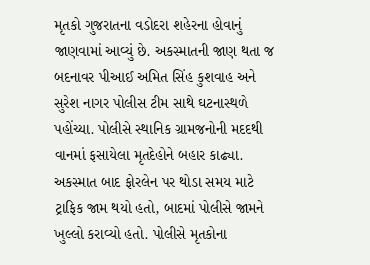મૃતકો ગુજરાતના વડોદરા શહેરના હોવાનું જાણવામાં આવ્યું છે. અકસ્માતની જાણ થતા જ બદનાવર પીઆઈ અમિત સિંહ કુશવાહ અને સુરેશ નાગર પોલીસ ટીમ સાથે ઘટનાસ્થળે પહોંચ્યા. પોલીસે સ્થાનિક ગ્રામજનોની મદદથી વાનમાં ફસાયેલા મૃતદેહોને બહાર કાઢ્યા. અકસ્માત બાદ ફોરલેન પર થોડા સમય માટે ટ્રાફિક જામ થયો હતો, બાદમાં પોલીસે જામને ખુલ્લો કરાવ્યો હતો. પોલીસે મૃતકોના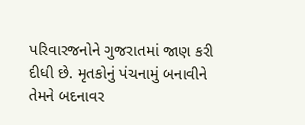પરિવારજનોને ગુજરાતમાં જાણ કરી દીધી છે. મૃતકોનું પંચનામું બનાવીને તેમને બદનાવર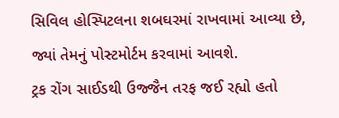સિવિલ હોસ્પિટલના શબઘરમાં રાખવામાં આવ્યા છે, જ્યાં તેમનું પોસ્ટમોર્ટમ કરવામાં આવશે.
ટ્રક રોંગ સાઈડથી ઉજ્જૈન તરફ જઈ રહ્યો હતો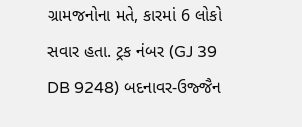ગ્રામજનોના મતે, કારમાં 6 લોકો સવાર હતા. ટ્રક નંબર (GJ 39 DB 9248) બદનાવર-ઉજ્જૈન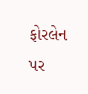ફોરલેન પર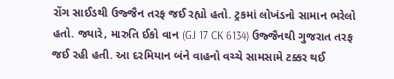રોંગ સાઈડથી ઉજ્જૈન તરફ જઈ રહ્યો હતો. ટ્રકમાં લોખંડનો સામાન ભરેલો હતો. જ્યારે, મારુતિ ઈકો વાન (GJ 17 CK 6134) ઉજ્જૈનથી ગુજરાત તરફ જઈ રહી હતી. આ દરમિયાન બંને વાહનો વચ્ચે સામસામે ટક્કર થઈ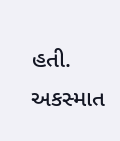હતી. અકસ્માત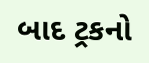બાદ ટ્રકનો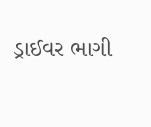ડ્રાઈવર ભાગી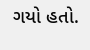ગયો હતો.